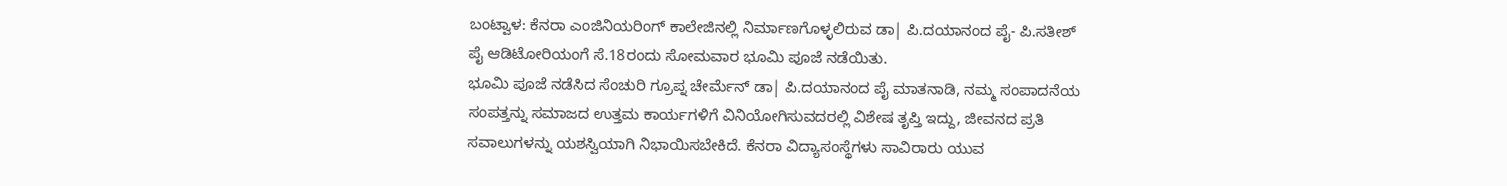ಬಂಟ್ವಾಳ: ಕೆನರಾ ಎಂಜಿನಿಯರಿಂಗ್ ಕಾಲೇಜಿನಲ್ಲಿ ನಿರ್ಮಾಣಗೊಳ್ಳಲಿರುವ ಡಾ| ಪಿ.ದಯಾನಂದ ಪೈ- ಪಿ.ಸತೀಶ್ ಪೈ ಆಡಿಟೋರಿಯಂಗೆ ಸೆ.18ರಂದು ಸೋಮವಾರ ಭೂಮಿ ಪೂಜೆ ನಡೆಯಿತು.
ಭೂಮಿ ಪೂಜೆ ನಡೆಸಿದ ಸೆಂಚುರಿ ಗ್ರೂಪ್ನ ಚೇರ್ಮೆನ್ ಡಾ| ಪಿ.ದಯಾನಂದ ಪೈ ಮಾತನಾಡಿ, ನಮ್ಮ ಸಂಪಾದನೆಯ ಸಂಪತ್ತನ್ನು ಸಮಾಜದ ಉತ್ತಮ ಕಾರ್ಯಗಳಿಗೆ ವಿನಿಯೋಗಿಸುವದರಲ್ಲಿ ವಿಶೇಷ ತೃಪ್ತಿ ಇದ್ದು, ಜೀವನದ ಪ್ರತಿ ಸವಾಲುಗಳನ್ನು ಯಶಸ್ವಿಯಾಗಿ ನಿಭಾಯಿಸಬೇಕಿದೆ. ಕೆನರಾ ವಿದ್ಯಾಸಂಸ್ಥೆಗಳು ಸಾವಿರಾರು ಯುವ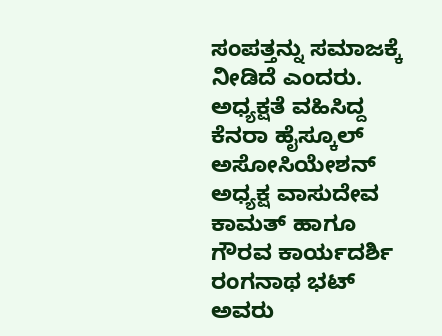ಸಂಪತ್ತನ್ನು ಸಮಾಜಕ್ಕೆ ನೀಡಿದೆ ಎಂದರು.
ಅಧ್ಯಕ್ಷತೆ ವಹಿಸಿದ್ದ ಕೆನರಾ ಹೈಸ್ಕೂಲ್ ಅಸೋಸಿಯೇಶನ್
ಅಧ್ಯಕ್ಷ ವಾಸುದೇವ ಕಾಮತ್ ಹಾಗೂ ಗೌರವ ಕಾರ್ಯದರ್ಶಿ ರಂಗನಾಥ ಭಟ್ ಅವರು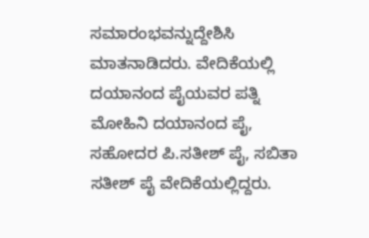ಸಮಾರಂಭವನ್ನುದ್ದೇಶಿಸಿ ಮಾತನಾಡಿದರು. ವೇದಿಕೆಯಲ್ಲಿ ದಯಾನಂದ ಪೈಯವರ ಪತ್ನಿ ಮೋಹಿನಿ ದಯಾನಂದ ಪೈ, ಸಹೋದರ ಪಿ.ಸತೀಶ್ ಪೈ, ಸಬಿತಾ ಸತೀಶ್ ಪೈ ವೇದಿಕೆಯಲ್ಲಿದ್ದರು.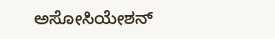ಅಸೋಸಿಯೇಶನ್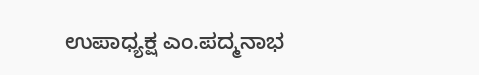ಉಪಾಧ್ಯಕ್ಷ ಎಂ.ಪದ್ಮನಾಭ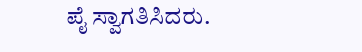ಪೈ ಸ್ವಾಗತಿಸಿದರು.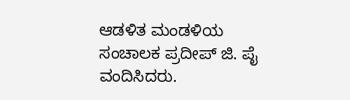ಆಡಳಿತ ಮಂಡಳಿಯ ಸಂಚಾಲಕ ಪ್ರದೀಪ್ ಜಿ. ಪೈ ವಂದಿಸಿದರು.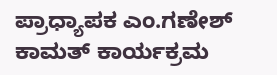ಪ್ರಾಧ್ಯಾಪಕ ಎಂ.ಗಣೇಶ್ ಕಾಮತ್ ಕಾರ್ಯಕ್ರಮ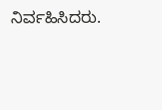ನಿರ್ವಹಿಸಿದರು.